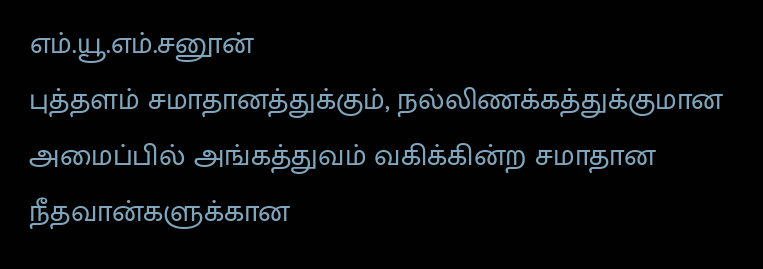எம்.யூ.எம்.சனூன்
புத்தளம் சமாதானத்துக்கும், நல்லிணக்கத்துக்குமான அமைப்பில் அங்கத்துவம் வகிக்கின்ற சமாதான நீதவான்களுக்கான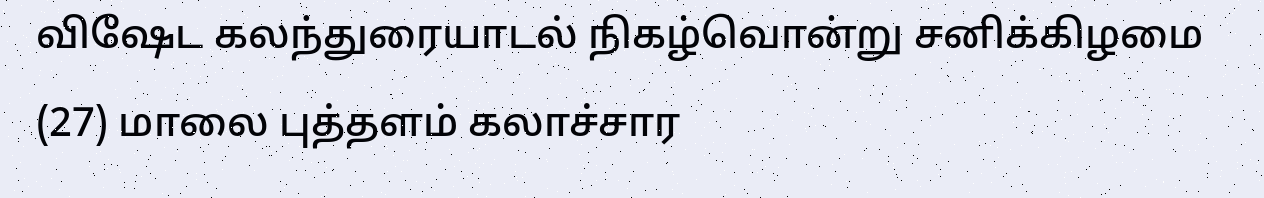விஷேட கலந்துரையாடல் நிகழ்வொன்று சனிக்கிழமை (27) மாலை புத்தளம் கலாச்சார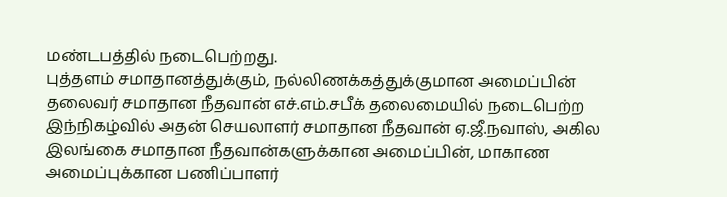மண்டபத்தில் நடைபெற்றது.
புத்தளம் சமாதானத்துக்கும், நல்லிணக்கத்துக்குமான அமைப்பின் தலைவர் சமாதான நீதவான் எச்.எம்.சபீக் தலைமையில் நடைபெற்ற இந்நிகழ்வில் அதன் செயலாளர் சமாதான நீதவான் ஏ.ஜீ.நவாஸ், அகில இலங்கை சமாதான நீதவான்களுக்கான அமைப்பின், மாகாண அமைப்புக்கான பணிப்பாளர்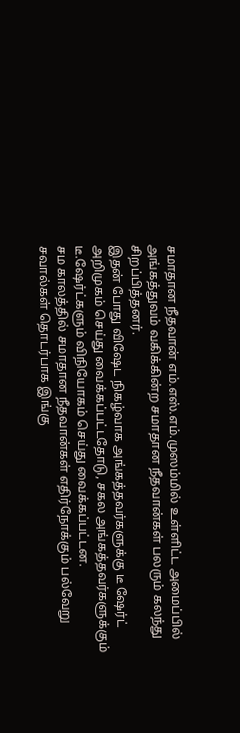சமாதான நீதவான் எம்.எஸ்.எம்.முஸம்மில் உள்ளிட்ட அமைப்பில் அங்கத்துவம் வகிக்கின்ற சமாதான நீதவான்கள் பலரும் கலந்து சிறப்பித்தனர்.
இதன் போது விஷேட நிகழ்வாக அங்கத்தவர்களுக்கு டீ ஷேர்ட் அறிமுகம் செய்து வைக்கப்பட்டதோடு, சகல அங்கத்தவர்களுக்கும் டீ.ஷேர்ட்களும் விநியோகம் செய்து வைக்கப்பட்டன.
சம காலத்தில் சமாதான நீதவான்கள் எதிர்நோக்கும் பல்வேறு சவால்கள் தொடர்பாக இங்கு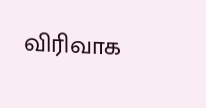விரிவாக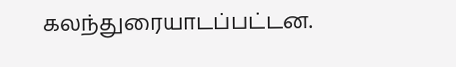கலந்துரையாடப்பட்டன.